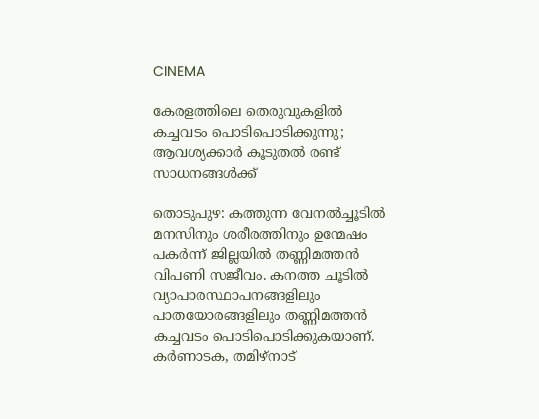CINEMA

കേരളത്തിലെ തെരുവുകളില്‍ കച്ചവടം പൊടിപൊടിക്കുന്നു; ആവശ്യക്കാര്‍ കൂടുതല്‍ രണ്ട് സാധനങ്ങള്‍ക്ക്

തൊടുപുഴ: കത്തുന്ന വേനല്‍ച്ചൂടില്‍ മനസിനും ശരീരത്തിനും ഉന്മേഷം പകര്‍ന്ന് ജില്ലയില്‍ തണ്ണിമത്തന്‍ വിപണി സജീവം. കനത്ത ചൂടില്‍ വ്യാപാരസ്ഥാപനങ്ങളിലും പാതയോരങ്ങളിലും തണ്ണിമത്തന്‍ കച്ചവടം പൊടിപൊടിക്കുകയാണ്. കര്‍ണാടക, തമിഴ്‌നാട്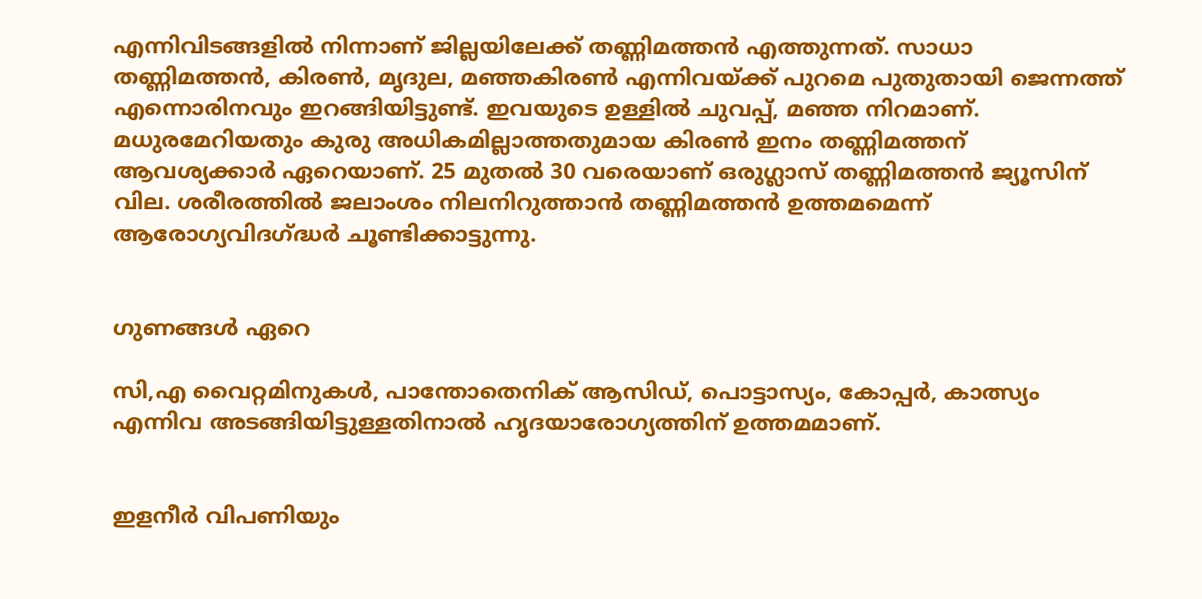എന്നിവിടങ്ങളില്‍ നിന്നാണ് ജില്ലയിലേക്ക് തണ്ണിമത്തന്‍ എത്തുന്നത്. സാധാ തണ്ണിമത്തന്‍, കിരണ്‍, മൃദുല, മഞ്ഞകിരണ്‍ എന്നിവയ്ക്ക് പുറമെ പുതുതായി ജെന്നത്ത് എന്നൊരിനവും ഇറങ്ങിയിട്ടുണ്ട്. ഇവയുടെ ഉള്ളില്‍ ചുവപ്പ്, മഞ്ഞ നിറമാണ്. മധുരമേറിയതും കുരു അധികമില്ലാത്തതുമായ കിരണ്‍ ഇനം തണ്ണിമത്തന് ആവശ്യക്കാര്‍ ഏറെയാണ്. 25 മുതല്‍ 30 വരെയാണ് ഒരുഗ്ലാസ് തണ്ണിമത്തന്‍ ജ്യൂസിന് വില. ശരീരത്തില്‍ ജലാംശം നിലനിറുത്താന്‍ തണ്ണിമത്തന്‍ ഉത്തമമെന്ന് ആരോഗ്യവിദഗ്ദ്ധര്‍ ചൂണ്ടിക്കാട്ടുന്നു.


ഗുണങ്ങള്‍ ഏറെ

സി,എ വൈറ്റമിനുകള്‍, പാന്തോതെനിക് ആസിഡ്, പൊട്ടാസ്യം, കോപ്പര്‍, കാത്സ്യം എന്നിവ അടങ്ങിയിട്ടുള്ളതിനാല്‍ ഹൃദയാരോഗ്യത്തിന് ഉത്തമമാണ്.


ഇളനീര്‍ വിപണിയും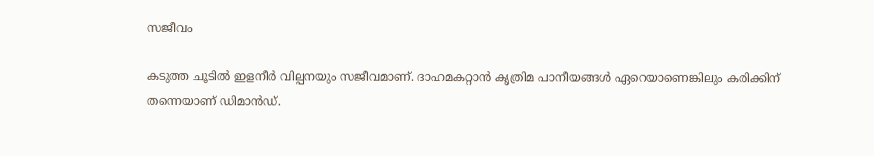സജീവം

കടുത്ത ചൂടില്‍ ഇളനീര്‍ വില്പനയും സജീവമാണ്. ദാഹമകറ്റാന്‍ കൃത്രിമ പാനീയങ്ങള്‍ ഏറെയാണെങ്കിലും കരിക്കിന് തന്നെയാണ് ഡിമാന്‍ഡ്.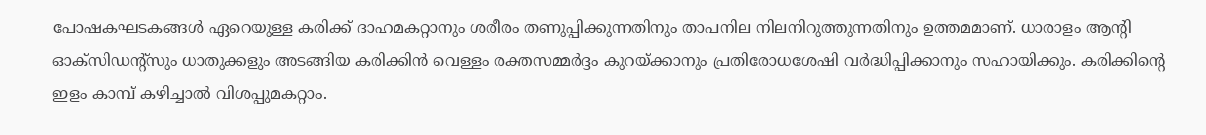പോഷകഘടകങ്ങള്‍ ഏറെയുള്ള കരിക്ക് ദാഹമകറ്റാനും ശരീരം തണുപ്പിക്കുന്നതിനും താപനില നിലനിറുത്തുന്നതിനും ഉത്തമമാണ്. ധാരാളം ആന്റി ഓക്‌സിഡന്റ്‌സും ധാതുക്കളും അടങ്ങിയ കരിക്കിന്‍ വെള്ളം രക്തസമ്മര്‍ദ്ദം കുറയ്ക്കാനും പ്രതിരോധശേഷി വര്‍ദ്ധിപ്പിക്കാനും സഹായിക്കും. കരിക്കിന്റെ ഇളം കാമ്പ് കഴിച്ചാല്‍ വിശപ്പുമകറ്റാം.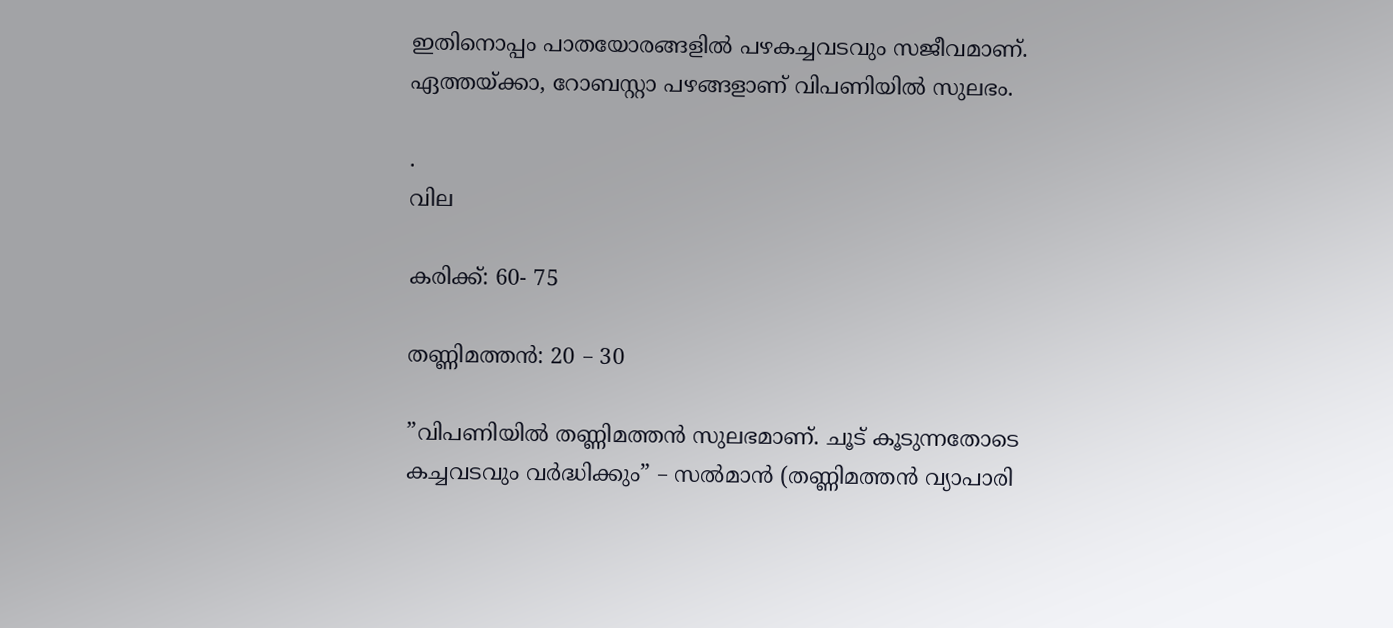ഇതിനൊപ്പം പാതയോരങ്ങളില്‍ പഴകച്ചവടവും സജീവമാണ്. ഏത്തയ്ക്കാ, റോബസ്റ്റാ പഴങ്ങളാണ് വിപണിയില്‍ സുലഭം.

.
വില

കരിക്ക്: 60- 75

തണ്ണിമത്തന്‍: 20 – 30

”വിപണിയില്‍ തണ്ണിമത്തന്‍ സുലഭമാണ്. ചൂട് കൂടുന്നതോടെ കച്ചവടവും വര്‍ദ്ധിക്കും” – സല്‍മാന്‍ (തണ്ണിമത്തന്‍ വ്യാപാരി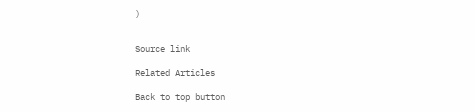)


Source link

Related Articles

Back to top button